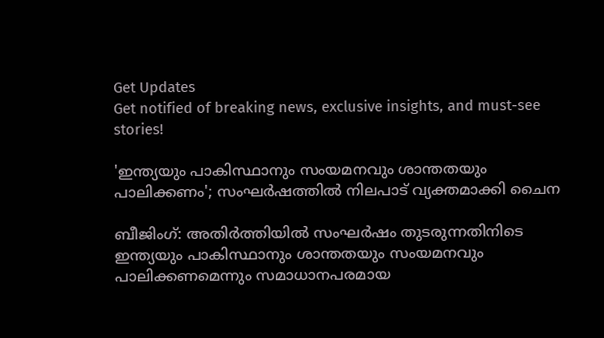Get Updates
Get notified of breaking news, exclusive insights, and must-see stories!

'ഇന്ത്യയും പാകിസ്ഥാനും സംയമനവും ശാന്തതയും പാലിക്കണം'; സംഘർഷത്തിൽ നിലപാട് വ്യക്തമാക്കി ചൈന

ബീജിംഗ്: അതിർത്തിയിൽ സംഘർഷം തുടരുന്നതിനിടെ ഇന്ത്യയും പാകിസ്ഥാനും ശാന്തതയും സംയമനവും പാലിക്കണമെന്നും സമാധാനപരമായ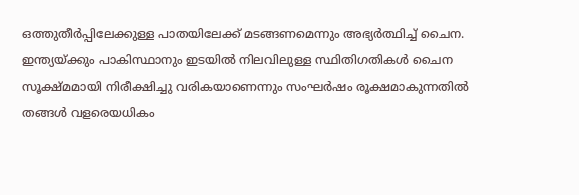ഒത്തുതീർപ്പിലേക്കുള്ള പാതയിലേക്ക് മടങ്ങണമെന്നും അഭ്യർത്ഥിച്ച് ചൈന. ഇന്ത്യയ്ക്കും പാകിസ്ഥാനും ഇടയിൽ നിലവിലുള്ള സ്ഥിതിഗതികൾ ചൈന സൂക്ഷ്‌മമായി നിരീക്ഷിച്ചു വരികയാണെന്നും സംഘർഷം രൂക്ഷമാകുന്നതിൽ തങ്ങൾ വളരെയധികം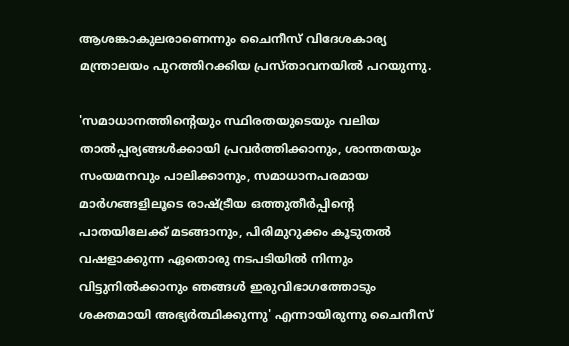ആശങ്കാകുലരാണെന്നും ചൈനീസ് വിദേശകാര്യ മന്ത്രാലയം പുറത്തിറക്കിയ പ്രസ്‌താവനയിൽ പറയുന്നു.

'സമാധാനത്തിന്റെയും സ്ഥിരതയുടെയും വലിയ താൽപ്പര്യങ്ങൾക്കായി പ്രവർത്തിക്കാനും, ശാന്തതയും സംയമനവും പാലിക്കാനും, സമാധാനപരമായ മാർഗങ്ങളിലൂടെ രാഷ്ട്രീയ ഒത്തുതീർപ്പിന്റെ പാതയിലേക്ക് മടങ്ങാനും, പിരിമുറുക്കം കൂടുതൽ വഷളാക്കുന്ന ഏതൊരു നടപടിയിൽ നിന്നും വിട്ടുനിൽക്കാനും ഞങ്ങൾ ഇരുവിഭാഗത്തോടും ശക്തമായി അഭ്യർത്ഥിക്കുന്നു' എന്നായിരുന്നു ചൈനീസ്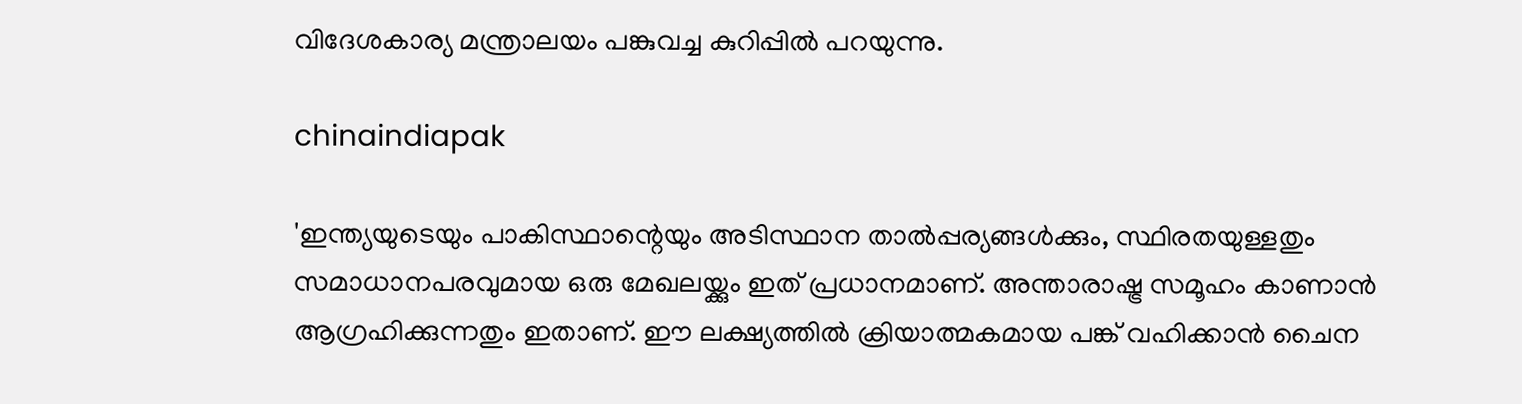വിദേശകാര്യ മന്ത്രാലയം പങ്കുവച്ച കുറിപ്പിൽ പറയുന്നു.

chinaindiapak

'ഇന്ത്യയുടെയും പാകിസ്ഥാന്റെയും അടിസ്ഥാന താൽപ്പര്യങ്ങൾക്കും, സ്ഥിരതയുള്ളതും സമാധാനപരവുമായ ഒരു മേഖലയ്ക്കും ഇത് പ്രധാനമാണ്. അന്താരാഷ്ട്ര സമൂഹം കാണാൻ ആഗ്രഹിക്കുന്നതും ഇതാണ്. ഈ ലക്ഷ്യത്തിൽ ക്രിയാത്മകമായ പങ്ക് വഹിക്കാൻ ചൈന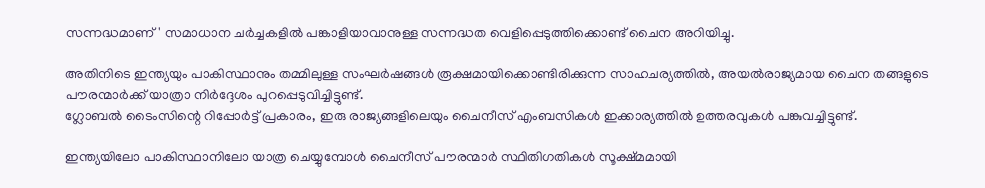സന്നദ്ധമാണ്' സമാധാന ചർച്ചകളിൽ പങ്കാളിയാവാനുള്ള സന്നദ്ധത വെളിപ്പെടുത്തിക്കൊണ്ട് ചൈന അറിയിച്ചു.

അതിനിടെ ഇന്ത്യയും പാകിസ്ഥാനും തമ്മിലുള്ള സംഘർഷങ്ങൾ രൂക്ഷമായിക്കൊണ്ടിരിക്കുന്ന സാഹചര്യത്തിൽ, അയൽരാജ്യമായ ചൈന തങ്ങളുടെ പൗരന്മാർക്ക് യാത്രാ നിർദ്ദേശം പുറപ്പെടുവിച്ചിട്ടുണ്ട്.
ഗ്ലോബൽ ടൈംസിന്റെ റിപ്പോർട്ട് പ്രകാരം, ഇരു രാജ്യങ്ങളിലെയും ചൈനീസ് എംബസികൾ ഇക്കാര്യത്തിൽ ഉത്തരവുകൾ പങ്കുവച്ചിട്ടുണ്ട്.

ഇന്ത്യയിലോ പാകിസ്ഥാനിലോ യാത്ര ചെയ്യുമ്പോൾ ചൈനീസ് പൗരന്മാർ സ്ഥിതിഗതികൾ സൂക്ഷ്‌മമായി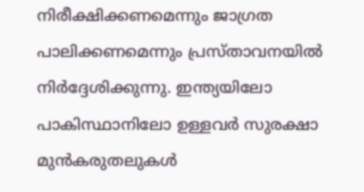നിരീക്ഷിക്കണമെന്നും ജാഗ്രത പാലിക്കണമെന്നും പ്രസ്‌താവനയിൽ നിർദ്ദേശിക്കുന്നു. ഇന്ത്യയിലോ പാകിസ്ഥാനിലോ ഉള്ളവർ സുരക്ഷാ മുൻകരുതലുകൾ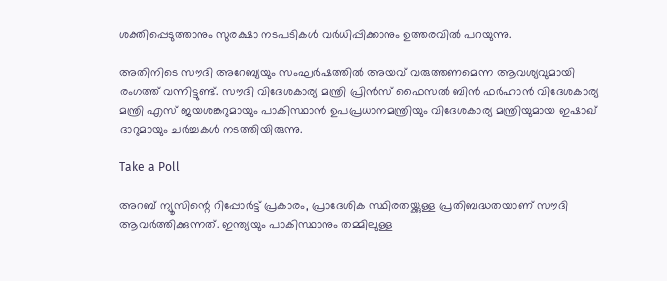ശക്തിപ്പെടുത്താനും സുരക്ഷാ നടപടികൾ വർധിപ്പിക്കാനും ഉത്തരവിൽ പറയുന്നു.

അതിനിടെ സൗദി അറേബ്യയും സംഘർഷത്തിൽ അയവ് വരുത്തണമെന്ന ആവശ്യവുമായി രംഗത്ത് വന്നിട്ടുണ്ട്. സൗദി വിദേശകാര്യ മന്ത്രി പ്രിൻസ് ഫൈസൽ ബിൻ ഫർഹാൻ വിദേശകാര്യ മന്ത്രി എസ് ജയശങ്കറുമായും പാകിസ്ഥാൻ ഉപപ്രധാനമന്ത്രിയും വിദേശകാര്യ മന്ത്രിയുമായ ഇഷാഖ് ദാറുമായും ചർച്ചകൾ നടത്തിയിരുന്നു.

Take a Poll

അറബ് ന്യൂസിന്റെ റിപ്പോർട്ട് പ്രകാരം, പ്രാദേശിക സ്ഥിരതയ്ക്കുള്ള പ്രതിബദ്ധതയാണ് സൗദി ആവർത്തിക്കുന്നത്. ഇന്ത്യയും പാകിസ്ഥാനും തമ്മിലുള്ള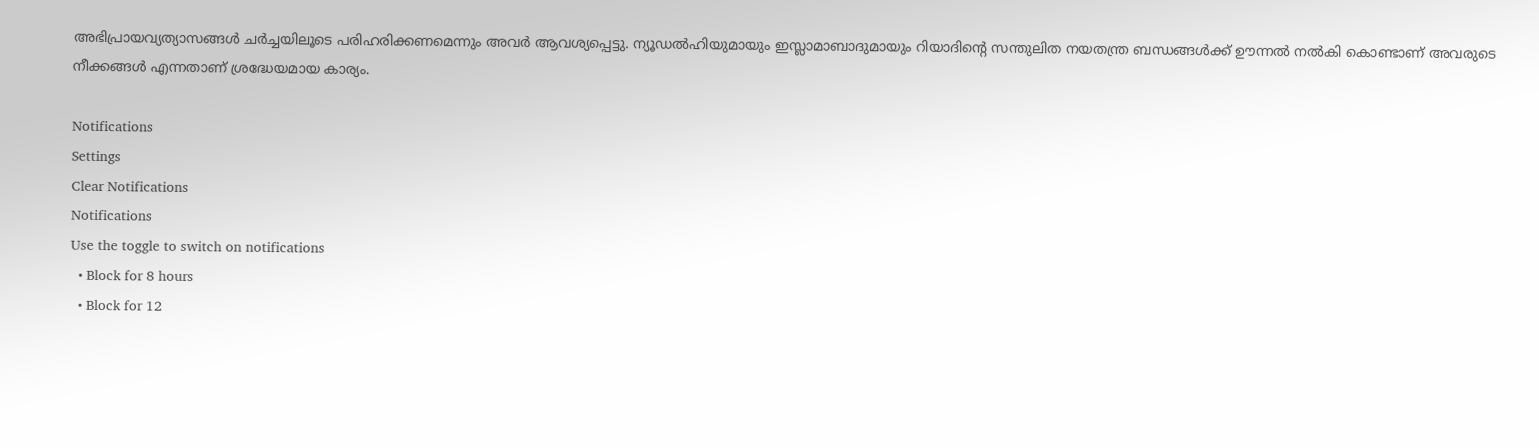അഭിപ്രായവ്യത്യാസങ്ങൾ ചർച്ചയിലൂടെ പരിഹരിക്കണമെന്നും അവർ ആവശ്യപ്പെട്ടു. ന്യൂഡൽഹിയുമായും ഇസ്ലാമാബാദുമായും റിയാദിന്റെ സന്തുലിത നയതന്ത്ര ബന്ധങ്ങൾക്ക് ഊന്നൽ നൽകി കൊണ്ടാണ് അവരുടെ നീക്കങ്ങൾ എന്നതാണ് ശ്രദ്ധേയമായ കാര്യം.

Notifications
Settings
Clear Notifications
Notifications
Use the toggle to switch on notifications
  • Block for 8 hours
  • Block for 12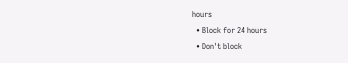hours
  • Block for 24 hours
  • Don't block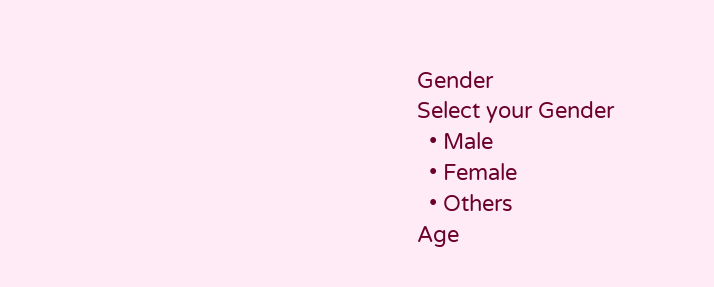Gender
Select your Gender
  • Male
  • Female
  • Others
Age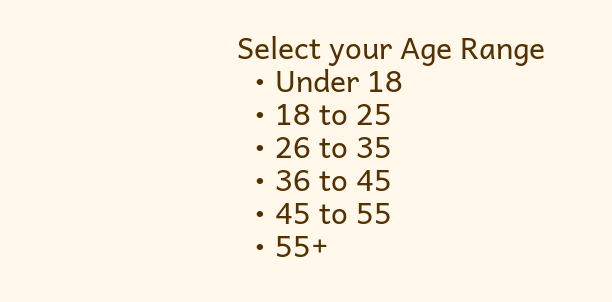Select your Age Range
  • Under 18
  • 18 to 25
  • 26 to 35
  • 36 to 45
  • 45 to 55
  • 55+